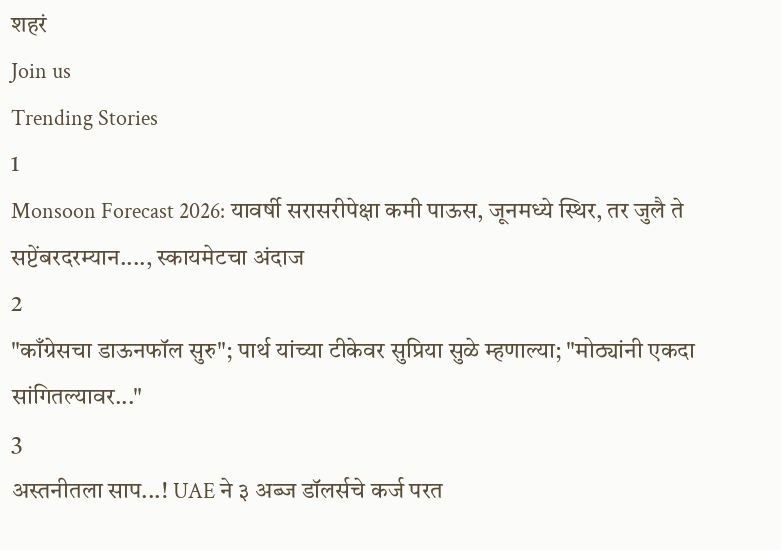शहरं
Join us
Trending Stories
1
Monsoon Forecast 2026: यावर्षी सरासरीपेक्षा कमी पाऊस, जूनमध्ये स्थिर, तर जुलै ते सप्टेंबरदरम्यान...., स्कायमेटचा अंदाज
2
"काँग्रेसचा डाऊनफॉल सुरु"; पार्थ यांच्या टीकेवर सुप्रिया सुळे म्हणाल्या; "मोठ्यांनी एकदा सांगितल्यावर..."
3
अस्तनीतला साप...! UAE ने ३ अब्ज डॉलर्सचे कर्ज परत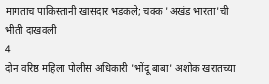मागताच पाकिस्तानी खासदार भडकले; चक्क 'अखंड भारता'ची भीती दाखवली
4
दोन वरिष्ठ महिला पोलीस अधिकारी 'भोंदू बाबा' अशोक खरातच्या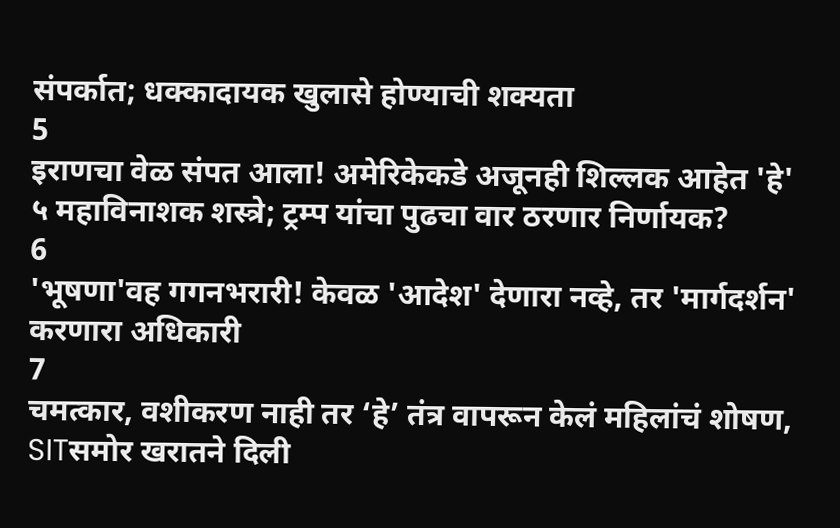संपर्कात; धक्कादायक खुलासे होण्याची शक्यता
5
इराणचा वेळ संपत आला! अमेरिकेकडे अजूनही शिल्लक आहेत 'हे' ५ महाविनाशक शस्त्रे; ट्रम्प यांचा पुढचा वार ठरणार निर्णायक?
6
'भूषणा'वह गगनभरारी! केवळ 'आदेश' देणारा नव्हे, तर 'मार्गदर्शन' करणारा अधिकारी
7
चमत्कार, वशीकरण नाही तर ‘हे’ तंत्र वापरून केलं महिलांचं शोषण, SITसमोर खरातने दिली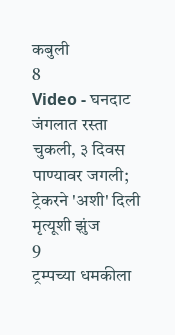कबुली
8
Video - घनदाट जंगलात रस्ता चुकली, ३ दिवस पाण्यावर जगली; ट्रेकरने 'अशी' दिली मृत्यूशी झुंज
9
ट्रम्पच्या धमकीला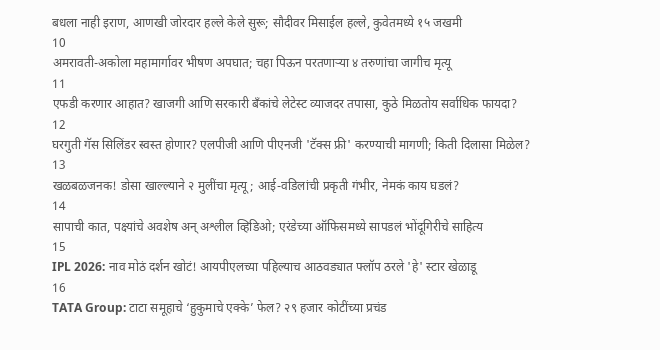बधला नाही इराण, आणखी जोरदार हल्ले केले सुरू; सौदीवर मिसाईल हल्ले, कुवेतमध्ये १५ जखमी
10
अमरावती-अकोला महामार्गावर भीषण अपघात; चहा पिऊन परतणाऱ्या ४ तरुणांचा जागीच मृत्यू
11
एफडी करणार आहात? खाजगी आणि सरकारी बँकांचे लेटेस्ट व्याजदर तपासा, कुठे मिळतोय सर्वाधिक फायदा?
12
घरगुती गॅस सिलिंडर स्वस्त होणार? एलपीजी आणि पीएनजी 'टॅक्स फ्री' करण्याची मागणी; किती दिलासा मिळेल?
13
खळबळजनक! डोसा खाल्ल्याने २ मुलींचा मृत्यू; आई-वडिलांची प्रकृती गंभीर, नेमकं काय घडलं?
14
सापाची कात, पक्ष्यांचे अवशेष अन् अश्लील व्हिडिओ; एरंडेच्या ऑफिसमध्ये सापडलं भोंदूगिरीचे साहित्य
15
IPL 2026: नाव मोठं दर्शन खोटं! आयपीएलच्या पहिल्याच आठवड्यात फ्लॉप ठरले 'हे' स्टार खेळाडू
16
TATA Group: टाटा समूहाचे ‘हुकुमाचे एक्के’ फेल? २९ हजार कोटींच्या प्रचंड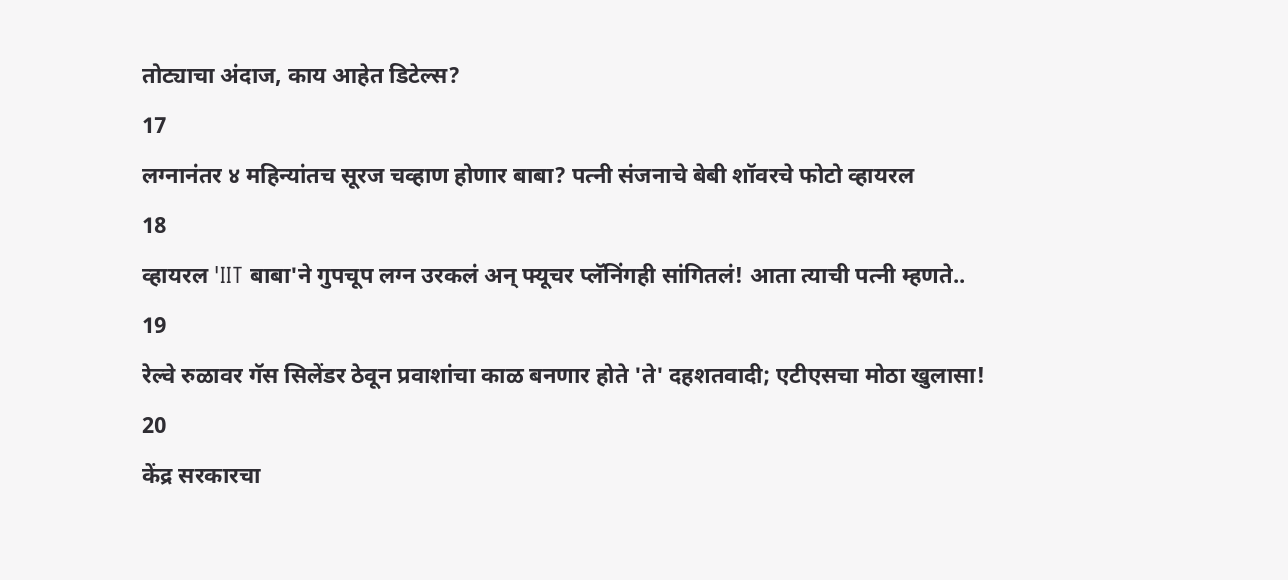तोट्याचा अंदाज, काय आहेत डिटेल्स?
17
लग्नानंतर ४ महिन्यांतच सूरज चव्हाण होणार बाबा? पत्नी संजनाचे बेबी शॉवरचे फोटो व्हायरल
18
व्हायरल 'IIT बाबा'ने गुपचूप लग्न उरकलं अन् फ्यूचर प्लॅनिंगही सांगितलं! आता त्याची पत्नी म्हणते..
19
रेल्वे रुळावर गॅस सिलेंडर ठेवून प्रवाशांचा काळ बनणार होते 'ते' दहशतवादी; एटीएसचा मोठा खुलासा!
20
केंद्र सरकारचा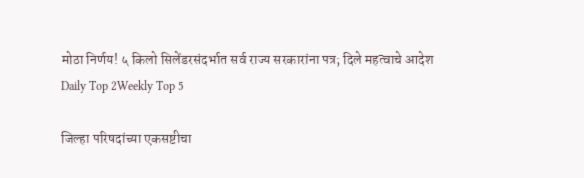मोठा निर्णय! ५ किलो सिलेंडरसंदर्भात सर्व राज्य सरकारांना पत्र; दिले महत्वाचे आदेश
Daily Top 2Weekly Top 5

जिल्हा परिषदांच्या एकसष्टीचा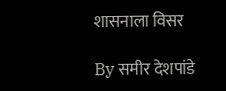शासनाला विसर

By समीर देशपांडे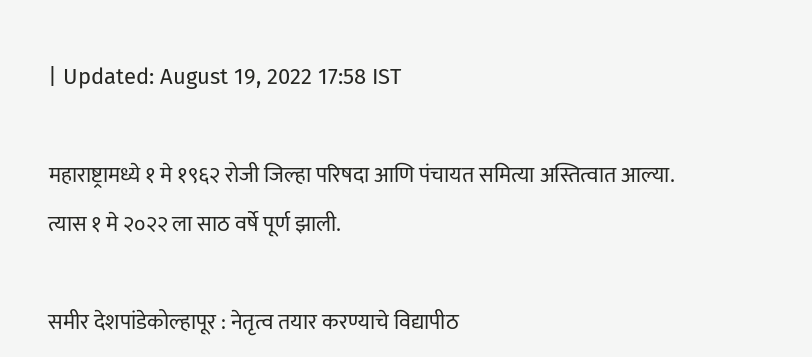| Updated: August 19, 2022 17:58 IST

महाराष्ट्रामध्ये १ मे १९६२ रोजी जिल्हा परिषदा आणि पंचायत समित्या अस्तित्वात आल्या. त्यास १ मे २०२२ ला साठ वर्षे पूर्ण झाली.

समीर देशपांडेकोल्हापूर : नेतृत्व तयार करण्याचे विद्यापीठ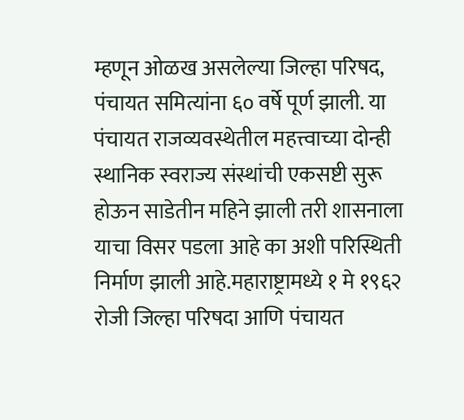म्हणून ओळख असलेल्या जिल्हा परिषद, पंचायत समित्यांना ६० वर्षे पूर्ण झाली. या पंचायत राजव्यवस्थेतील महत्त्वाच्या दोन्ही स्थानिक स्वराज्य संस्थांची एकसष्टी सुरू होऊन साडेतीन महिने झाली तरी शासनाला याचा विसर पडला आहे का अशी परिस्थिती निर्माण झाली आहे.महाराष्ट्रामध्ये १ मे १९६२ रोजी जिल्हा परिषदा आणि पंचायत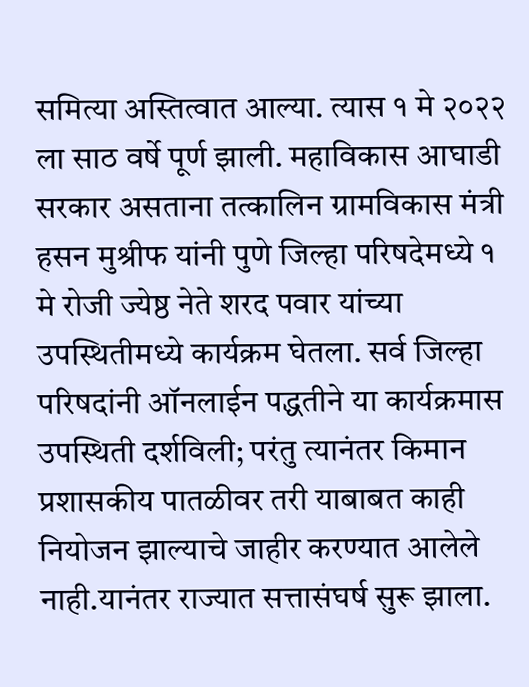समित्या अस्तित्वात आल्या. त्यास १ मे २०२२ ला साठ वर्षे पूर्ण झाली. महाविकास आघाडी सरकार असताना तत्कालिन ग्रामविकास मंत्री हसन मुश्रीफ यांनी पुणे जिल्हा परिषदेमध्ये १ मे रोजी ज्येष्ठ नेते शरद पवार यांच्या उपस्थितीमध्ये कार्यक्रम घेतला. सर्व जिल्हा परिषदांनी ऑनलाईन पद्धतीने या कार्यक्रमास उपस्थिती दर्शविली; परंतु त्यानंतर किमान प्रशासकीय पातळीवर तरी याबाबत काही नियोजन झाल्याचे जाहीर करण्यात आलेले नाही.यानंतर राज्यात सत्तासंघर्ष सुरू झाला.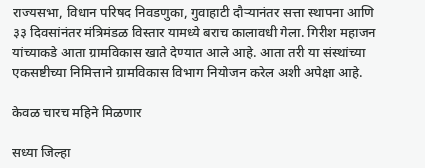राज्यसभा, विधान परिषद निवडणुका, गुवाहाटी दौऱ्यानंतर सत्ता स्थापना आणि ३३ दिवसांनंतर मंत्रिमंडळ विस्तार यामध्ये बराच कालावधी गेला. गिरीश महाजन यांच्याकडे आता ग्रामविकास खाते देण्यात आले आहे. आता तरी या संस्थांच्या एकसष्टीच्या निमित्ताने ग्रामविकास विभाग नियोजन करेल अशी अपेक्षा आहे.

केवळ चारच महिने मिळणार

सध्या जिल्हा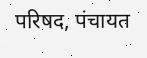परिषद, पंचायत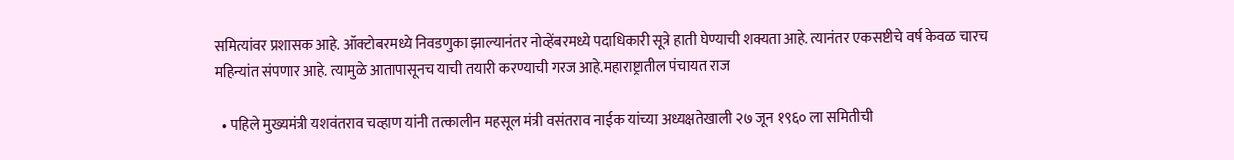समित्यांवर प्रशासक आहे. ऑक्टोबरमध्ये निवडणुका झाल्यानंतर नोव्हेंबरमध्ये पदाधिकारी सूत्रे हाती घेण्याची शक्यता आहे. त्यानंतर एकसष्टीचे वर्ष केवळ चारच महिन्यांत संपणार आहे. त्यामुळे आतापासूनच याची तयारी करण्याची गरज आहे.महाराष्ट्रातील पंचायत राज

  • पहिले मुख्यमंत्री यशवंतराव चव्हाण यांनी तत्कालीन महसूल मंत्री वसंतराव नाईक यांच्या अध्यक्षतेखाली २७ जून १९६० ला समितीची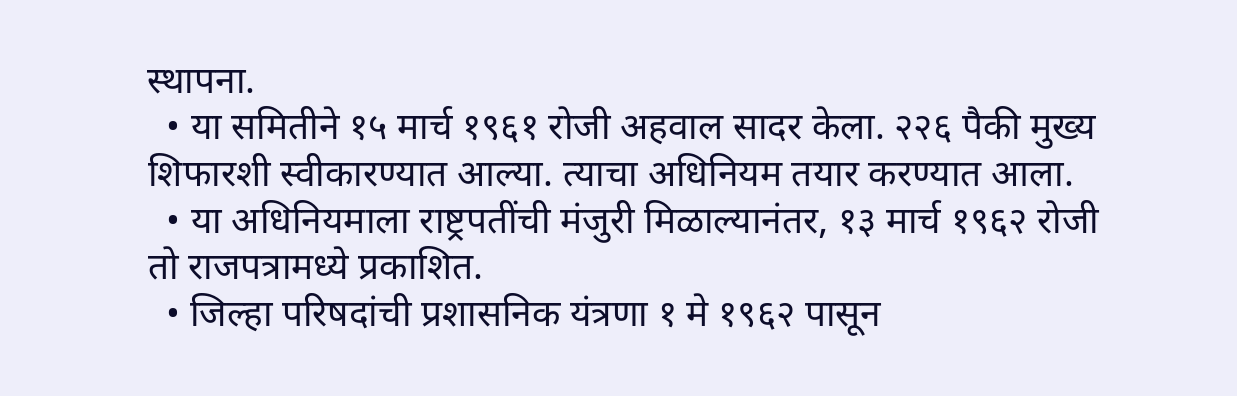स्थापना.
  • या समितीने १५ मार्च १९६१ रोजी अहवाल सादर केला. २२६ पैकी मुख्य शिफारशी स्वीकारण्यात आल्या. त्याचा अधिनियम तयार करण्यात आला.
  • या अधिनियमाला राष्ट्रपतींची मंजुरी मिळाल्यानंतर, १३ मार्च १९६२ रोजी तो राजपत्रामध्ये प्रकाशित.
  • जिल्हा परिषदांची प्रशासनिक यंत्रणा १ मे १९६२ पासून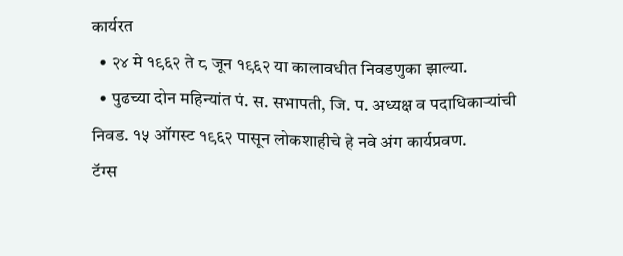कार्यरत
  • २४ मे १९६२ ते ८ जून १९६२ या कालावधीत निवडणुका झाल्या.
  • पुढच्या दोन महिन्यांत पं. स. सभापती, जि. प. अध्यक्ष व पदाधिकाऱ्यांची निवड. १५ ऑगस्ट १९६२ पासून लोकशाहीचे हे नवे अंग कार्यप्रवण.
टॅग्स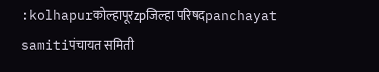:kolhapurकोल्हापूरzpजिल्हा परिषदpanchayat samitiपंचायत समिती